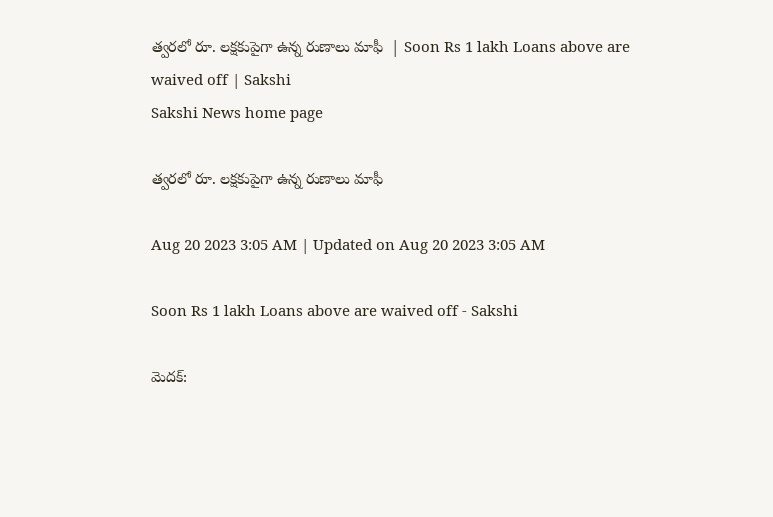త్వరలో రూ. లక్షకుపైగా ఉన్న రుణాలు మాఫీ  | Soon Rs 1 lakh Loans above are waived off | Sakshi
Sakshi News home page

త్వరలో రూ. లక్షకుపైగా ఉన్న రుణాలు మాఫీ

Aug 20 2023 3:05 AM | Updated on Aug 20 2023 3:05 AM

Soon Rs 1 lakh Loans above are waived off - Sakshi

మెదక్‌: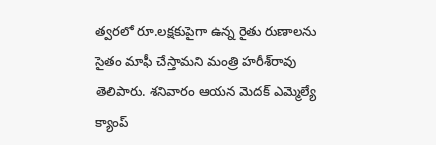త్వరలో రూ.లక్షకుపైగా ఉన్న రైతు రుణాలను సైతం మాఫీ చేస్తామని మంత్రి హరీశ్‌రావు తెలిపారు. శనివారం ఆయన మెదక్‌ ఎమ్మెల్యే క్యాంప్‌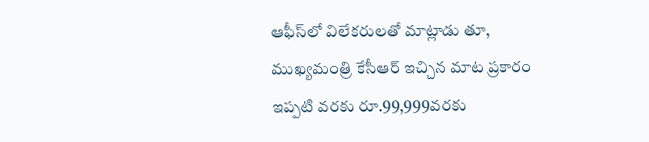ఆఫీస్‌లో విలేకరులతో మాట్లాడు తూ, ముఖ్యమంత్రి కేసీఆర్‌ ఇచ్చిన మాట ప్రకారం ఇప్పటి వరకు రూ.99,999వరకు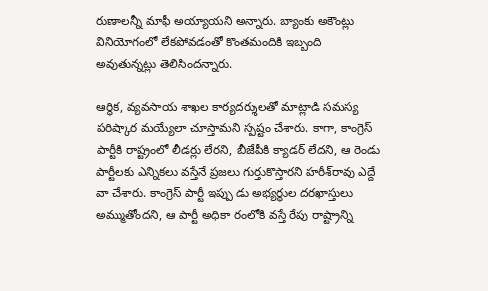రుణాలన్నీ మాఫీ అయ్యాయని అన్నారు. బ్యాంకు అకౌంట్లు వినియోగంలో లేకపోవడంతో కొంతమందికి ఇబ్బంది అవుతున్నట్లు తెలిసిందన్నారు.

ఆర్థిక, వ్యవసాయ శాఖల కార్యదర్శులతో మాట్లాడి సమస్య పరిష్కార మయ్యేలా చూస్తామని స్పష్టం చేశారు. కాగా, కాంగ్రెస్‌ పార్టీకి రాష్ట్రంలో లీడర్లు లేరని, బీజేపీకి క్యాడర్‌ లేదని, ఆ రెండు పార్టీలకు ఎన్నికలు వస్తేనే ప్రజలు గుర్తుకొస్తారని హరీశ్‌రావు ఎద్దే వా చేశారు. కాంగ్రెస్‌ పార్టీ ఇప్పు డు అభ్యర్థుల దరఖాస్తులు అమ్ముతోందని, ఆ పార్టీ అధికా రంలోకి వస్తే రేపు రాష్ట్రాన్ని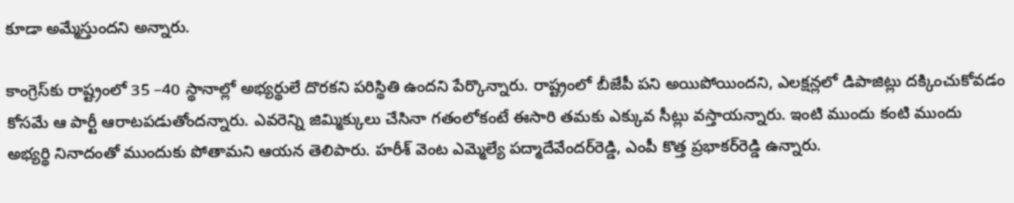కూడా అమ్మేస్తుందని అన్నారు.

కాంగ్రెస్‌కు రాష్ట్రంలో 35 –40 స్థానాల్లో అభ్యర్థులే దొరకని పరిస్థితి ఉందని పేర్కొన్నారు. రాష్ట్రంలో బీజేపీ పని అయిపోయిందని, ఎలక్షన్లలో డిపాజిట్లు దక్కించుకోవడం కోసమే ఆ పార్టీ ఆరాటపడుతోందన్నారు. ఎవరెన్ని జిమ్మిక్కులు చేసినా గతంలోకంటే ఈసారి తమకు ఎక్కువ సీట్లు వస్తాయన్నారు. ఇంటి ముందు కంటి ముందు అభ్యర్థి నినాదంతో ముందుకు పోతామని ఆయన తెలిపారు. హరీశ్‌ వెంట ఎమ్మెల్యే పద్మాదేవేందర్‌రెడ్డి, ఎంపీ కొత్త ప్రభాకర్‌రెడ్డి ఉన్నారు.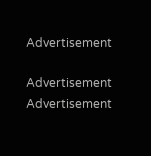Advertisement

Advertisement
Advertisement